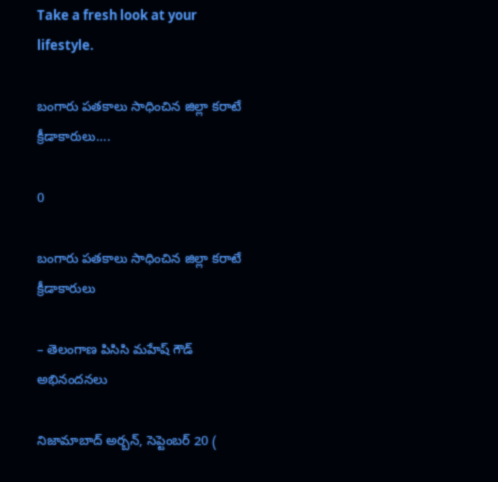Take a fresh look at your lifestyle.

బంగారు పతకాలు సాధించిన జిల్లా కరాటే క్రీడాకారులు….

0

బంగారు పతకాలు సాధించిన జిల్లా కరాటే క్రీడాకారులు

– తెలంగాణ పిసిసి మహేష్ గౌడ్ అభినందనలు

నిజామాబాద్ అర్బన్, సెప్టెంబర్ 20 (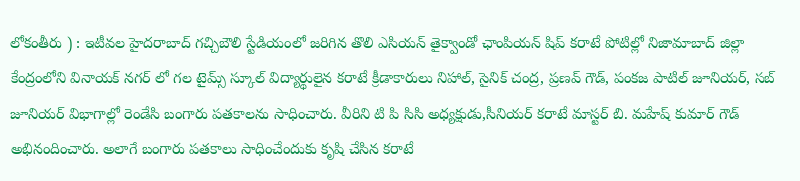లోకంతీరు ) : ఇటీవల హైదరాబాద్ గచ్చిబౌలి స్టేడియంలో జరిగిన తొలి ఎసియన్ తైక్వాండో ఛాంపియన్ షిప్ కరాటే పోటిల్లో నిజామాబాద్ జిల్లా కేంద్రంలోని వినాయక్ నగర్ లో గల టైమ్స్ స్కూల్ విద్యార్థులైన కరాటే క్రీడాకారులు నిహాల్, సైనిక్ చంద్ర, ప్రణవ్ గౌడ్, పంకజ పాటిల్ జూనియర్, సబ్ జూనియర్ విభాగాల్లో రెండేసి బంగారు పతకాలను సాధించారు. వీరిని టి పి సిసి అధ్యక్షుడు,సీనియర్ కరాటే మాస్టర్ బి. మహేష్ కుమార్ గౌడ్ అభినందించారు. అలాగే బంగారు పతకాలు సాధించేందుకు కృషి చేసిన కరాటే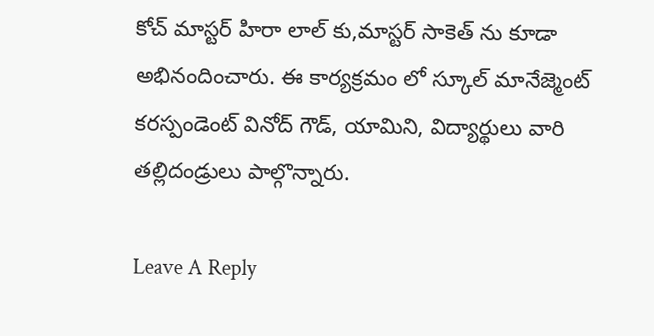కోచ్ మాస్టర్ హిరా లాల్ కు,మాస్టర్ సాకెత్ ను కూడా అభినందించారు. ఈ కార్యక్రమం లో స్కూల్ మానేజ్మెంట్ కరస్పండెంట్ వినోద్ గౌడ్, యామిని, విద్యార్థులు వారి తల్లిదండ్రులు పాల్గొన్నారు.

Leave A Reply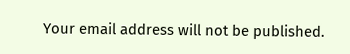Your email address will not be published.